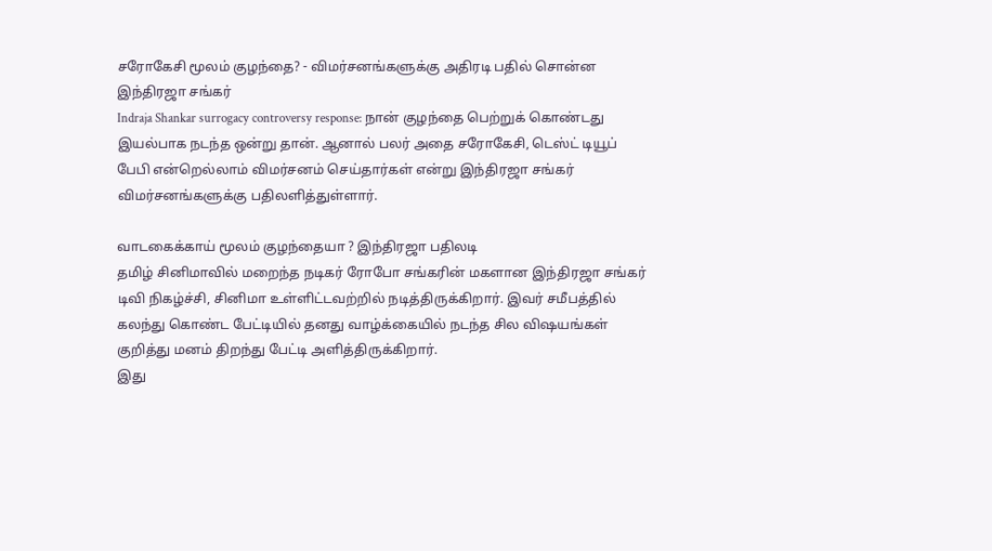சரோகேசி மூலம் குழந்தை? - விமர்சனங்களுக்கு அதிரடி பதில் சொன்ன இந்திரஜா சங்கர்
Indraja Shankar surrogacy controversy response: நான் குழந்தை பெற்றுக் கொண்டது இயல்பாக நடந்த ஒன்று தான். ஆனால் பலர் அதை சரோகேசி, டெஸ்ட் டியூப் பேபி என்றெல்லாம் விமர்சனம் செய்தார்கள் என்று இந்திரஜா சங்கர் விமர்சனங்களுக்கு பதிலளித்துள்ளார்.

வாடகைக்காய் மூலம் குழந்தையா ? இந்திரஜா பதிலடி
தமிழ் சினிமாவில் மறைந்த நடிகர் ரோபோ சங்கரின் மகளான இந்திரஜா சங்கர் டிவி நிகழ்ச்சி, சினிமா உள்ளிட்டவற்றில் நடித்திருக்கிறார். இவர் சமீபத்தில் கலந்து கொண்ட பேட்டியில் தனது வாழ்க்கையில் நடந்த சில விஷயங்கள் குறித்து மனம் திறந்து பேட்டி அளித்திருக்கிறார்.
இது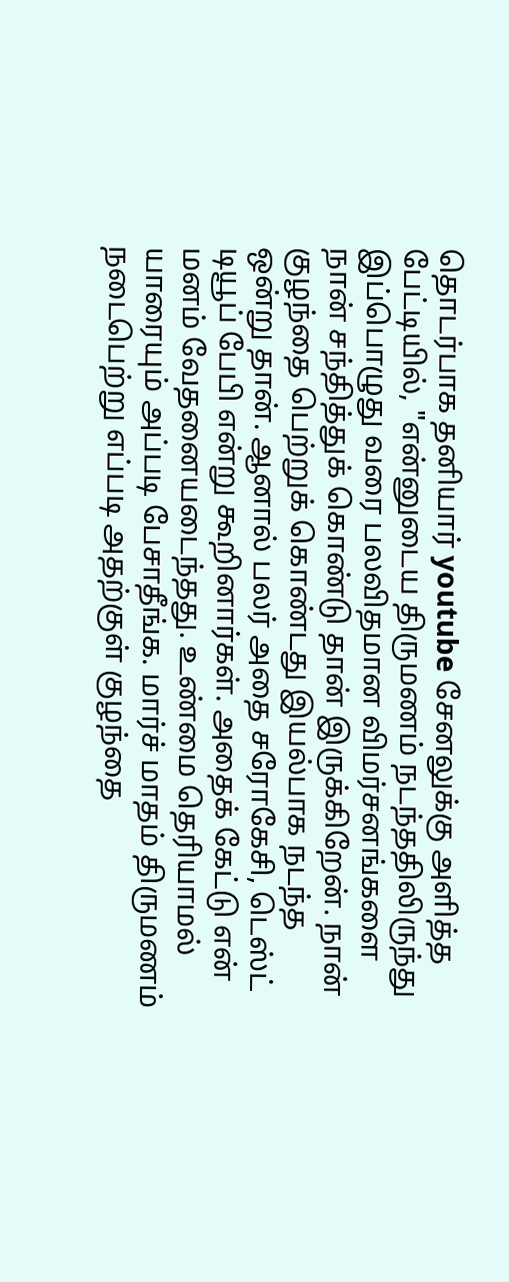தொடர்பாக தனியார் youtube சேனலுக்கு அளித்த பேட்டியில், "என்னுடைய திருமணம் நடந்ததிலிருந்து இப்பொழுது வரை பலவிதமான விமர்சனங்களை நான் சந்தித்துக் கொண்டு தான் இருக்கிறேன். நான் குழந்தை பெற்றுக் கொண்டது இயல்பாக நடந்த ஒன்று தான். ஆனால் பலர் அதை சரோகேசி, டெஸ்ட் டியூப் பேபி என்று கூறினார்கள். அதைக் கேட்டு என் மனம் வேதனையடைந்தது. உண்மை தெரியாமல் யாரையும் அப்படி பேசாதீங்க. மார்ச் மாதம் திருமணம் நடைபெற்று எப்படி அதற்குள் குழந்தை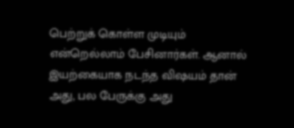பெற்றுக் கொள்ள முடியும் என்றெல்லாம் பேசினார்கள். ஆனால் இயற்கையாக நடந்த விஷயம் தான் அது, பல பேருக்கு அது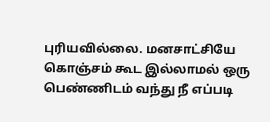புரியவில்லை. மனசாட்சியே கொஞ்சம் கூட இல்லாமல் ஒரு பெண்ணிடம் வந்து நீ எப்படி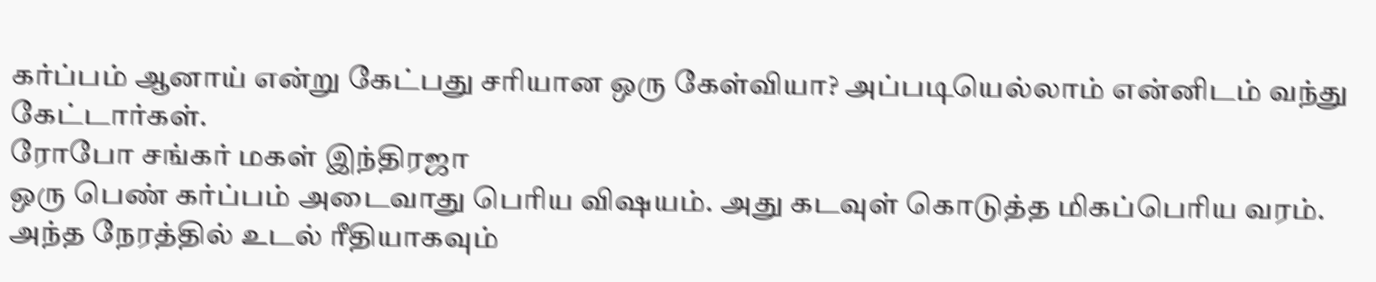கர்ப்பம் ஆனாய் என்று கேட்பது சரியான ஒரு கேள்வியா? அப்படியெல்லாம் என்னிடம் வந்து கேட்டார்கள்.
ரோபோ சங்கர் மகள் இந்திரஜா
ஒரு பெண் கர்ப்பம் அடைவாது பெரிய விஷயம். அது கடவுள் கொடுத்த மிகப்பெரிய வரம். அந்த நேரத்தில் உடல் ரீதியாகவும்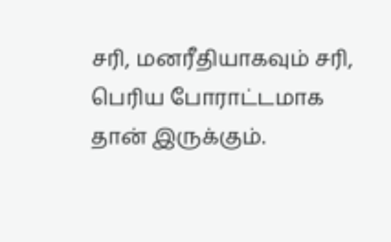சரி, மனரீதியாகவும் சரி, பெரிய போராட்டமாக தான் இருக்கும்.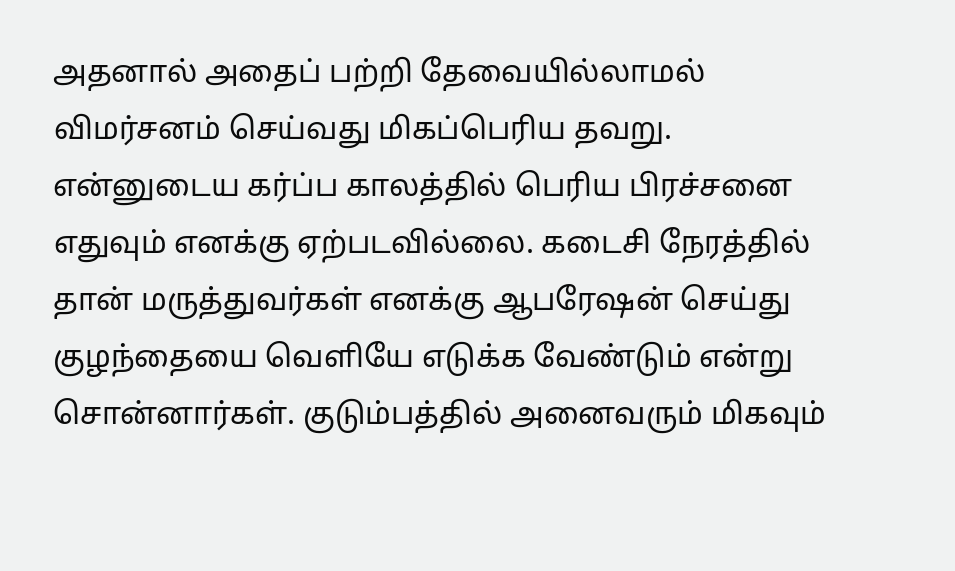அதனால் அதைப் பற்றி தேவையில்லாமல் விமர்சனம் செய்வது மிகப்பெரிய தவறு.
என்னுடைய கர்ப்ப காலத்தில் பெரிய பிரச்சனை எதுவும் எனக்கு ஏற்படவில்லை. கடைசி நேரத்தில் தான் மருத்துவர்கள் எனக்கு ஆபரேஷன் செய்து குழந்தையை வெளியே எடுக்க வேண்டும் என்று சொன்னார்கள். குடும்பத்தில் அனைவரும் மிகவும்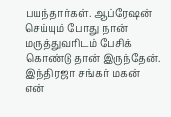பயந்தார்கள். ஆப்ரேஷன் செய்யும் போது நான் மருத்துவரிடம் பேசிக் கொண்டு தான் இருந்தேன்.
இந்திரஜா சங்கர் மகன்
என்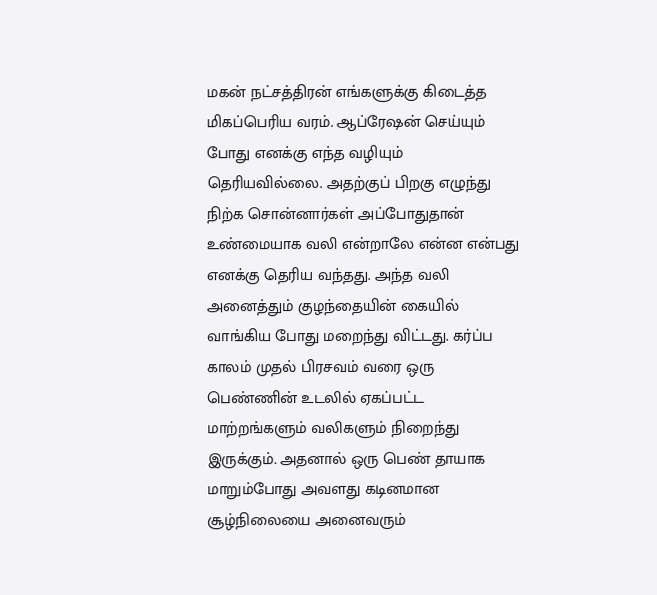மகன் நட்சத்திரன் எங்களுக்கு கிடைத்த மிகப்பெரிய வரம். ஆப்ரேஷன் செய்யும் போது எனக்கு எந்த வழியும் தெரியவில்லை. அதற்குப் பிறகு எழுந்து நிற்க சொன்னார்கள் அப்போதுதான் உண்மையாக வலி என்றாலே என்ன என்பது எனக்கு தெரிய வந்தது. அந்த வலி அனைத்தும் குழந்தையின் கையில் வாங்கிய போது மறைந்து விட்டது. கர்ப்ப காலம் முதல் பிரசவம் வரை ஒரு பெண்ணின் உடலில் ஏகப்பட்ட மாற்றங்களும் வலிகளும் நிறைந்து இருக்கும். அதனால் ஒரு பெண் தாயாக மாறும்போது அவளது கடினமான சூழ்நிலையை அனைவரும்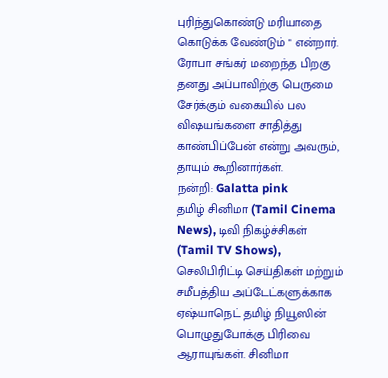புரிந்துகொண்டு மரியாதை கொடுக்க வேண்டும் " என்றார்.
ரோபா சங்கர் மறைந்த பிறகு தனது அப்பாவிற்கு பெருமை சேர்க்கும் வகையில் பல விஷயங்களை சாதித்து காண்பிப்பேன் என்று அவரும், தாயும் கூறினார்கள்.
நன்றி: Galatta pink
தமிழ் சினிமா (Tamil Cinema News), டிவி நிகழ்ச்சிகள் (Tamil TV Shows), செலிபிரிட்டி செய்திகள் மற்றும் சமீபத்திய அப்டேட்களுக்காக ஏஷ்யாநெட் தமிழ் நியூஸின் பொழுதுபோக்கு பிரிவை ஆராயுங்கள். சினிமா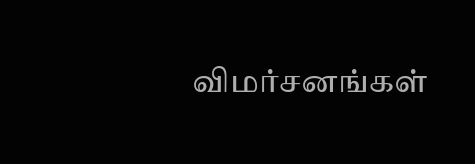விமர்சனங்கள்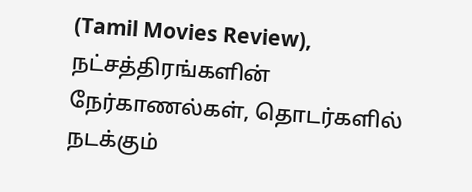(Tamil Movies Review), நட்சத்திரங்களின் நேர்காணல்கள், தொடர்களில் நடக்கும்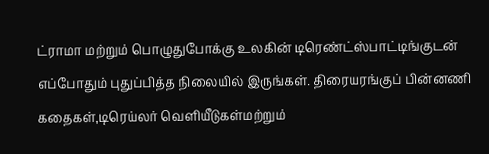ட்ராமா மற்றும் பொழுதுபோக்கு உலகின் டிரெண்ட்ஸ்பாட்டிங்குடன் எப்போதும் புதுப்பித்த நிலையில் இருங்கள். திரையரங்குப் பின்னணி கதைகள்,டிரெய்லர் வெளியீடுகள்மற்றும்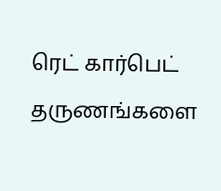ரெட் கார்பெட் தருணங்களை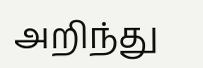அறிந்து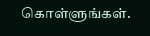கொள்ளுங்கள்.